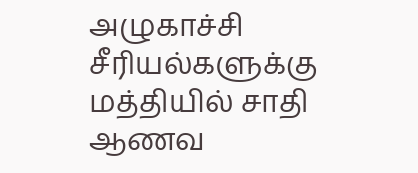அழுகாச்சி சீரியல்களுக்கு மத்தியில் சாதி ஆணவ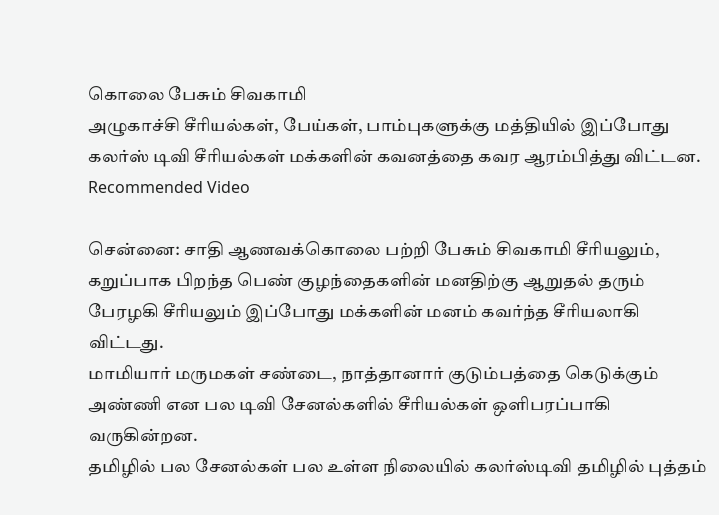கொலை பேசும் சிவகாமி
அழுகாச்சி சீரியல்கள், பேய்கள், பாம்புகளுக்கு மத்தியில் இப்போது கலர்ஸ் டிவி சீரியல்கள் மக்களின் கவனத்தை கவர ஆரம்பித்து விட்டன.
Recommended Video

சென்னை: சாதி ஆணவக்கொலை பற்றி பேசும் சிவகாமி சீரியலும், கறுப்பாக பிறந்த பெண் குழந்தைகளின் மனதிற்கு ஆறுதல் தரும் பேரழகி சீரியலும் இப்போது மக்களின் மனம் கவர்ந்த சீரியலாகி விட்டது.
மாமியார் மருமகள் சண்டை, நாத்தானார் குடும்பத்தை கெடுக்கும் அண்ணி என பல டிவி சேனல்களில் சீரியல்கள் ஒளிபரப்பாகி வருகின்றன.
தமிழில் பல சேனல்கள் பல உள்ள நிலையில் கலர்ஸ்டிவி தமிழில் புத்தம்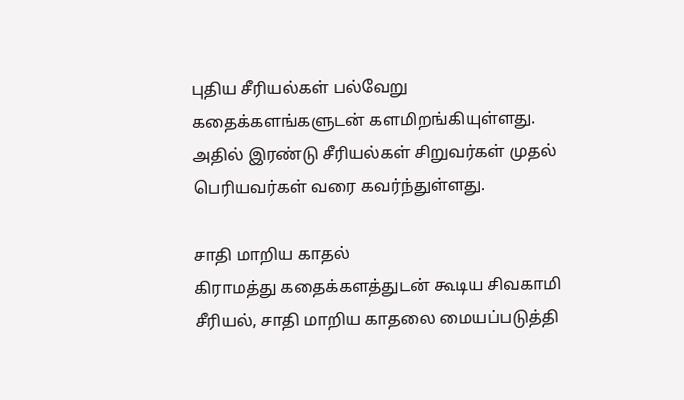புதிய சீரியல்கள் பல்வேறு கதைக்களங்களுடன் களமிறங்கியுள்ளது. அதில் இரண்டு சீரியல்கள் சிறுவர்கள் முதல் பெரியவர்கள் வரை கவர்ந்துள்ளது.

சாதி மாறிய காதல்
கிராமத்து கதைக்களத்துடன் கூடிய சிவகாமி சீரியல், சாதி மாறிய காதலை மையப்படுத்தி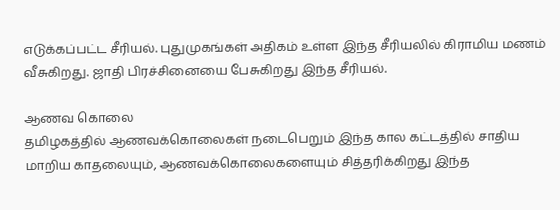எடுக்கப்பட்ட சீரியல். புதுமுகங்கள் அதிகம் உள்ள இந்த சீரியலில் கிராமிய மணம் வீசுகிறது. ஜாதி பிரச்சினையை பேசுகிறது இந்த சீரியல்.

ஆணவ கொலை
தமிழகத்தில் ஆணவக்கொலைகள் நடைபெறும் இந்த கால கட்டத்தில் சாதிய மாறிய காதலையும், ஆணவக்கொலைகளையும் சித்தரிக்கிறது இந்த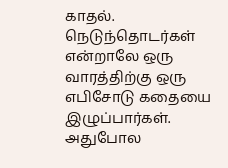காதல். நெடுந்தொடர்கள் என்றாலே ஒரு வாரத்திற்கு ஒரு எபிசோடு கதையை இழுப்பார்கள். அதுபோல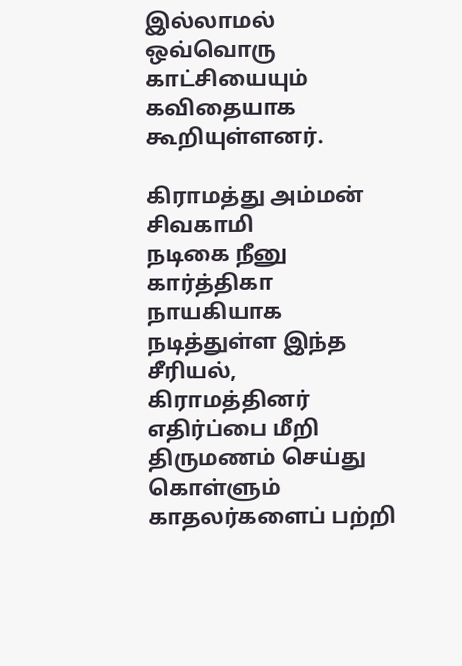இல்லாமல் ஒவ்வொரு காட்சியையும் கவிதையாக கூறியுள்ளனர்.

கிராமத்து அம்மன் சிவகாமி
நடிகை நீனு கார்த்திகா நாயகியாக நடித்துள்ள இந்த சீரியல், கிராமத்தினர் எதிர்ப்பை மீறி திருமணம் செய்து கொள்ளும் காதலர்களைப் பற்றி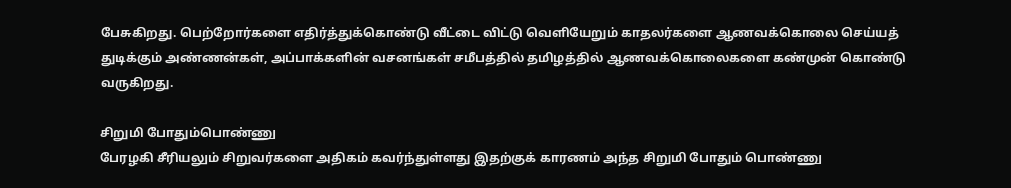பேசுகிறது. பெற்றோர்களை எதிர்த்துக்கொண்டு வீட்டை விட்டு வெளியேறும் காதலர்களை ஆணவக்கொலை செய்யத் துடிக்கும் அண்ணன்கள், அப்பாக்களின் வசனங்கள் சமீபத்தில் தமிழத்தில் ஆணவக்கொலைகளை கண்முன் கொண்டு வருகிறது.

சிறுமி போதும்பொண்ணு
பேரழகி சீரியலும் சிறுவர்களை அதிகம் கவர்ந்துள்ளது இதற்குக் காரணம் அந்த சிறுமி போதும் பொண்ணு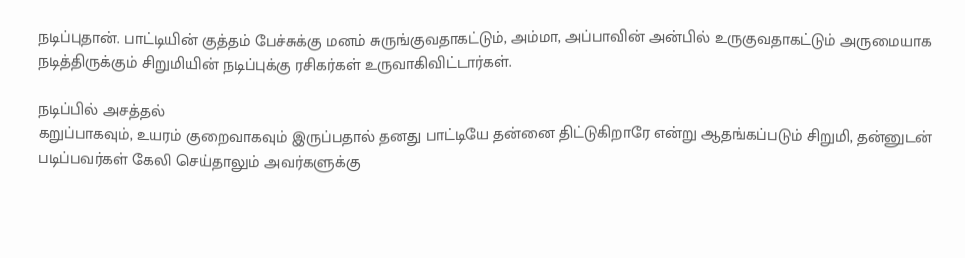நடிப்புதான். பாட்டியின் குத்தம் பேச்சுக்கு மனம் சுருங்குவதாகட்டும், அம்மா, அப்பாவின் அன்பில் உருகுவதாகட்டும் அருமையாக நடித்திருக்கும் சிறுமியின் நடிப்புக்கு ரசிகர்கள் உருவாகிவிட்டார்கள்.

நடிப்பில் அசத்தல்
கறுப்பாகவும், உயரம் குறைவாகவும் இருப்பதால் தனது பாட்டியே தன்னை திட்டுகிறாரே என்று ஆதங்கப்படும் சிறுமி, தன்னுடன் படிப்பவர்கள் கேலி செய்தாலும் அவர்களுக்கு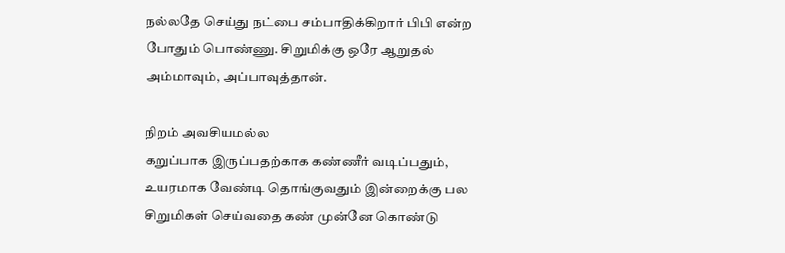நல்லதே செய்து நட்பை சம்பாதிக்கிறார் பிபி என்ற போதும் பொண்ணு. சிறுமிக்கு ஒரே ஆறுதல் அம்மாவும், அப்பாவுத்தான்.

நிறம் அவசியமல்ல
கறுப்பாக இருப்பதற்காக கண்ணீர் வடிப்பதும், உயரமாக வேண்டி தொங்குவதும் இன்றைக்கு பல சிறுமிகள் செய்வதை கண் முன்னே கொண்டு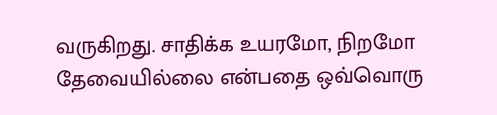வருகிறது. சாதிக்க உயரமோ, நிறமோ தேவையில்லை என்பதை ஒவ்வொரு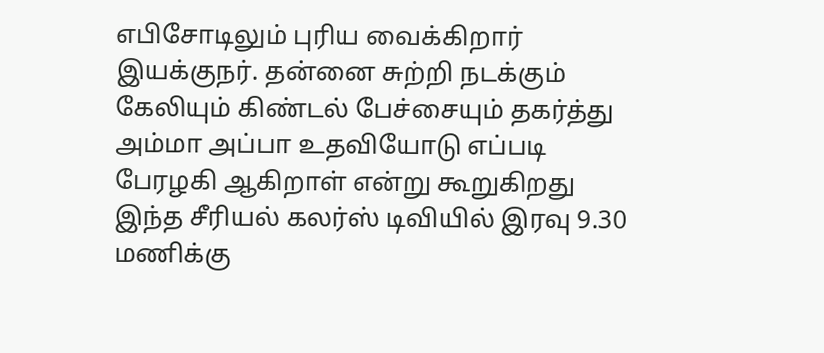எபிசோடிலும் புரிய வைக்கிறார் இயக்குநர். தன்னை சுற்றி நடக்கும் கேலியும் கிண்டல் பேச்சையும் தகர்த்து அம்மா அப்பா உதவியோடு எப்படி பேரழகி ஆகிறாள் என்று கூறுகிறது இந்த சீரியல் கலர்ஸ் டிவியில் இரவு 9.30 மணிக்கு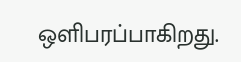ஒளிபரப்பாகிறது.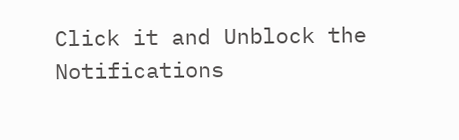Click it and Unblock the Notifications